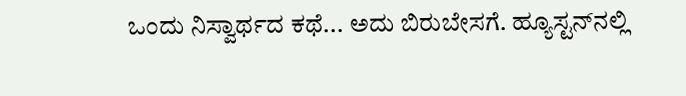ಒಂದು ನಿಸ್ವಾರ್ಥದ ಕಥೆ... ಅದು ಬಿರುಬೇಸಗೆ. ಹ್ಯೂಸ್ಟನ್‌ನಲ್ಲಿ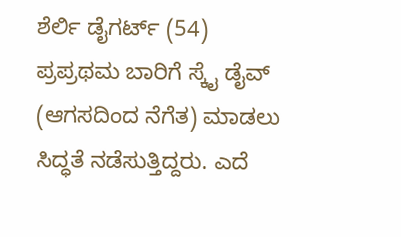ಶೆರ್ಲಿ ಡೈಗರ್ಟ್ (54) ಪ್ರಪ್ರಥಮ ಬಾರಿಗೆ ಸ್ಕೈ ಡೈವ್ (ಆಗಸದಿಂದ ನೆಗೆತ) ಮಾಡಲು ಸಿದ್ಧತೆ ನಡೆಸುತ್ತಿದ್ದರು. ಎದೆ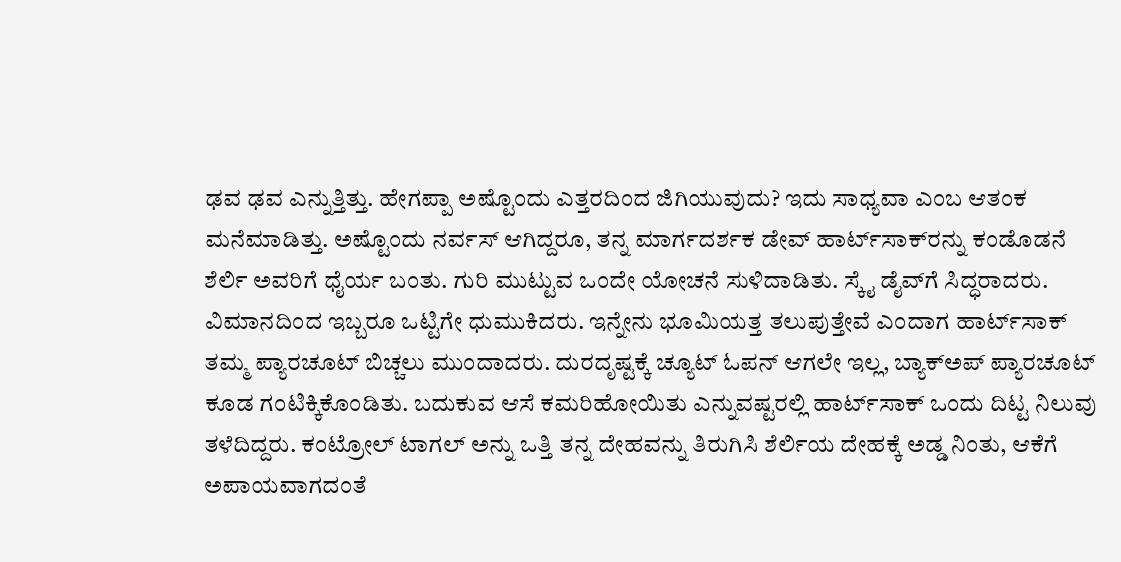ಢವ ಢವ ಎನ್ನುತ್ತಿತ್ತು. ಹೇಗಪ್ಪಾ ಅಷ್ಟೊಂದು ಎತ್ತರದಿಂದ ಜಿಗಿಯುವುದು? ಇದು ಸಾಧ್ಯವಾ ಎಂಬ ಆತಂಕ ಮನೆಮಾಡಿತ್ತು. ಅಷ್ಟೊಂದು ನರ್ವಸ್ ಆಗಿದ್ದರೂ, ತನ್ನ ಮಾರ್ಗದರ್ಶಕ ಡೇವ್ ಹಾರ್ಟ್‌ಸಾಕ್‌ರನ್ನು ಕಂಡೊಡನೆ ಶೆರ್ಲಿ ಅವರಿಗೆ ಧೈರ್ಯ ಬಂತು. ಗುರಿ ಮುಟ್ಟುವ ಒಂದೇ ಯೋಚನೆ ಸುಳಿದಾಡಿತು. ಸ್ಕೈ ಡೈವ್‌ಗೆ ಸಿದ್ಧರಾದರು. ವಿಮಾನದಿಂದ ಇಬ್ಬರೂ ಒಟ್ಟಿಗೇ ಧುಮುಕಿದರು. ಇನ್ನೇನು ಭೂಮಿಯತ್ತ ತಲುಪುತ್ತೇವೆ ಎಂದಾಗ ಹಾರ್ಟ್‌ಸಾಕ್ ತಮ್ಮ ಪ್ಯಾರಚೂಟ್ ಬಿಚ್ಚಲು ಮುಂದಾದರು. ದುರದೃಷ್ಟಕ್ಕೆ ಚ್ಯೂಟ್ ಓಪನ್ ಆಗಲೇ ಇಲ್ಲ, ಬ್ಯಾಕ್‌ಅಪ್ ಪ್ಯಾರಚೂಟ್ ಕೂಡ ಗಂಟಿಕ್ಕಿಕೊಂಡಿತು. ಬದುಕುವ ಆಸೆ ಕಮರಿಹೋಯಿತು ಎನ್ನುವಷ್ಟರಲ್ಲಿ ಹಾರ್ಟ್‌ಸಾಕ್ ಒಂದು ದಿಟ್ಟ ನಿಲುವು ತಳೆದಿದ್ದರು. ಕಂಟ್ರೋಲ್ ಟಾಗಲ್ ಅನ್ನು ಒತ್ತಿ ತನ್ನ ದೇಹವನ್ನು ತಿರುಗಿಸಿ ಶೆರ್ಲಿಯ ದೇಹಕ್ಕೆ ಅಡ್ಡ ನಿಂತು, ಆಕೆಗೆ ಅಪಾಯವಾಗದಂತೆ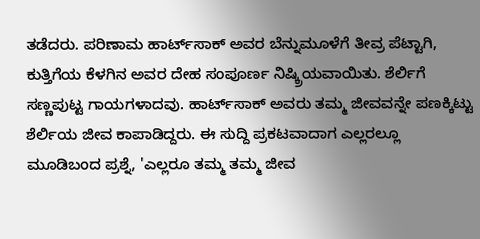ತಡೆದರು. ಪರಿಣಾಮ ಹಾರ್ಟ್‌ಸಾಕ್ ಅವರ ಬೆನ್ನುಮೂಳೆಗೆ ತೀವ್ರ ಪೆಟ್ಟಾಗಿ, ಕುತ್ತಿಗೆಯ ಕೆಳಗಿನ ಅವರ ದೇಹ ಸಂಪೂರ್ಣ ನಿಷ್ಕ್ರಿಯವಾಯಿತು. ಶೆರ್ಲಿಗೆ ಸಣ್ಣಪುಟ್ಟ ಗಾಯಗಳಾದವು. ಹಾರ್ಟ್‌ಸಾಕ್ ಅವರು ತಮ್ಮ ಜೀವವನ್ನೇ ಪಣಕ್ಕಿಟ್ಟು ಶೆರ್ಲಿಯ ಜೀವ ಕಾಪಾಡಿದ್ದರು. ಈ ಸುದ್ದಿ ಪ್ರಕಟವಾದಾಗ ಎಲ್ಲರಲ್ಲೂ ಮೂಡಿಬಂದ ಪ್ರಶ್ನೆ, 'ಎಲ್ಲರೂ ತಮ್ಮ ತಮ್ಮ ಜೀವ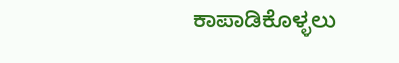ಕಾಪಾಡಿಕೊಳ್ಳಲು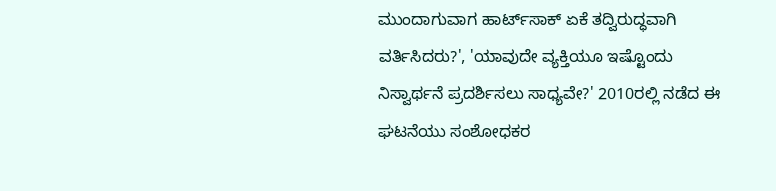ಮುಂದಾಗುವಾಗ ಹಾರ್ಟ್‌ಸಾಕ್ ಏಕೆ ತದ್ವಿರುದ್ಧವಾಗಿ ವರ್ತಿಸಿದರು?', 'ಯಾವುದೇ ವ್ಯಕ್ತಿಯೂ ಇಷ್ಟೊಂದು ನಿಸ್ವಾರ್ಥನೆ ಪ್ರದರ್ಶಿಸಲು ಸಾಧ್ಯವೇ?' 2010ರಲ್ಲಿ ನಡೆದ ಈ ಘಟನೆಯು ಸಂಶೋಧಕರ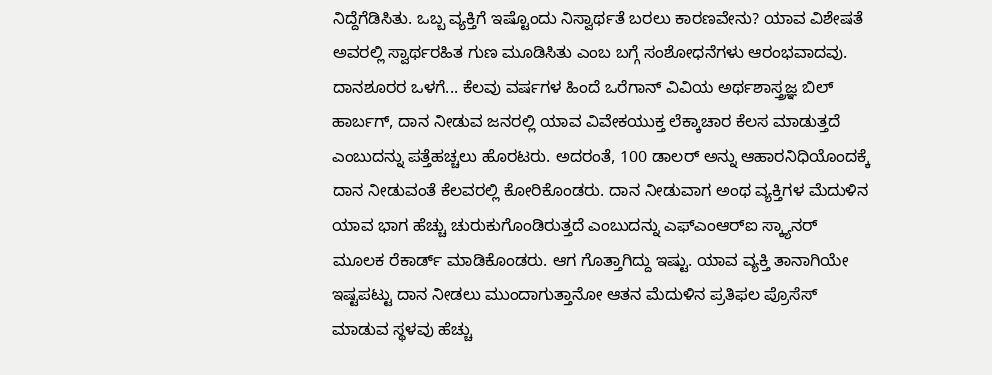ನಿದ್ದೆಗೆಡಿಸಿತು. ಒಬ್ಬ ವ್ಯಕ್ತಿಗೆ ಇಷ್ಟೊಂದು ನಿಸ್ವಾರ್ಥತೆ ಬರಲು ಕಾರಣವೇನು? ಯಾವ ವಿಶೇಷತೆ ಅವರಲ್ಲಿ ಸ್ವಾರ್ಥರಹಿತ ಗುಣ ಮೂಡಿಸಿತು ಎಂಬ ಬಗ್ಗೆ ಸಂಶೋಧನೆಗಳು ಆರಂಭವಾದವು. ದಾನಶೂರರ ಒಳಗೆ... ಕೆಲವು ವರ್ಷಗಳ ಹಿಂದೆ ಒರೆಗಾನ್ ವಿವಿಯ ಅರ್ಥಶಾಸ್ತ್ರಜ್ಞ ಬಿಲ್ ಹಾರ್ಬಗ್, ದಾನ ನೀಡುವ ಜನರಲ್ಲಿ ಯಾವ ವಿವೇಕಯುಕ್ತ ಲೆಕ್ಕಾಚಾರ ಕೆಲಸ ಮಾಡುತ್ತದೆ ಎಂಬುದನ್ನು ಪತ್ತೆಹಚ್ಚಲು ಹೊರಟರು. ಅದರಂತೆ, 100 ಡಾಲರ್ ಅನ್ನು ಆಹಾರನಿಧಿಯೊಂದಕ್ಕೆ ದಾನ ನೀಡುವಂತೆ ಕೆಲವರಲ್ಲಿ ಕೋರಿಕೊಂಡರು. ದಾನ ನೀಡುವಾಗ ಅಂಥ ವ್ಯಕ್ತಿಗಳ ಮೆದುಳಿನ ಯಾವ ಭಾಗ ಹೆಚ್ಚು ಚುರುಕುಗೊಂಡಿರುತ್ತದೆ ಎಂಬುದನ್ನು ಎಫ್‌ಎಂಆರ್‌ಐ ಸ್ಕ್ಯಾನರ್ ಮೂಲಕ ರೆಕಾರ್ಡ್ ಮಾಡಿಕೊಂಡರು. ಆಗ ಗೊತ್ತಾಗಿದ್ದು ಇಷ್ಟು. ಯಾವ ವ್ಯಕ್ತಿ ತಾನಾಗಿಯೇ ಇಷ್ಟಪಟ್ಟು ದಾನ ನೀಡಲು ಮುಂದಾಗುತ್ತಾನೋ ಆತನ ಮೆದುಳಿನ ಪ್ರತಿಫಲ ಪ್ರೊಸೆಸ್ ಮಾಡುವ ಸ್ಥಳವು ಹೆಚ್ಚು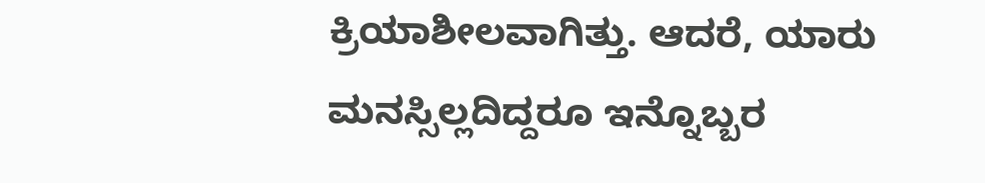ಕ್ರಿಯಾಶೀಲವಾಗಿತ್ತು. ಆದರೆ, ಯಾರು ಮನಸ್ಸಿಲ್ಲದಿದ್ದರೂ ಇನ್ನೊಬ್ಬರ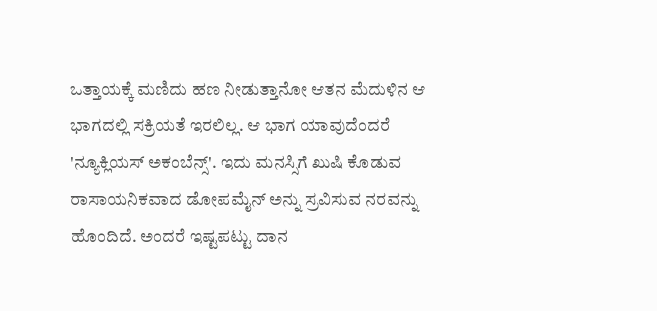ಒತ್ತಾಯಕ್ಕೆ ಮಣಿದು ಹಣ ನೀಡುತ್ತಾನೋ ಆತನ ಮೆದುಳಿನ ಆ ಭಾಗದಲ್ಲಿ ಸಕ್ರಿಯತೆ ಇರಲಿಲ್ಲ. ಆ ಭಾಗ ಯಾವುದೆಂದರೆ 'ನ್ಯೂಕ್ಲಿಯಸ್ ಅಕಂಬೆನ್ಸ್‌'. ಇದು ಮನಸ್ಸಿಗೆ ಖುಷಿ ಕೊಡುವ ರಾಸಾಯನಿಕವಾದ ಡೋಪಮೈನ್ ಅನ್ನು ಸ್ರವಿಸುವ ನರವನ್ನು ಹೊಂದಿದೆ. ಅಂದರೆ ಇಷ್ಟಪಟ್ಟು ದಾನ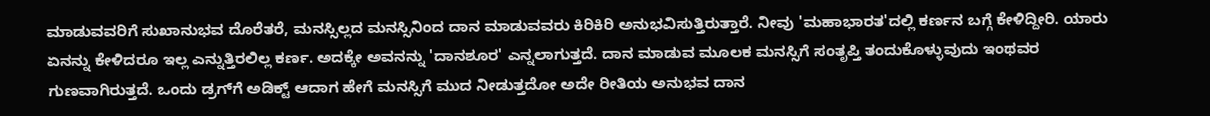ಮಾಡುವವರಿಗೆ ಸುಖಾನುಭವ ದೊರೆತರೆ, ಮನಸ್ಸಿಲ್ಲದ ಮನಸ್ಸಿನಿಂದ ದಾನ ಮಾಡುವವರು ಕಿರಿಕಿರಿ ಅನುಭವಿಸುತ್ತಿರುತ್ತಾರೆ. ನೀವು 'ಮಹಾಭಾರತ'ದಲ್ಲಿ ಕರ್ಣನ ಬಗ್ಗೆ ಕೇಳಿದ್ದೀರಿ. ಯಾರು ಏನನ್ನು ಕೇಳಿದರೂ ಇಲ್ಲ ಎನ್ನುತ್ತಿರಲಿಲ್ಲ ಕರ್ಣ. ಅದಕ್ಕೇ ಅವನನ್ನು 'ದಾನಶೂರ' ಎನ್ನಲಾಗುತ್ತದೆ. ದಾನ ಮಾಡುವ ಮೂಲಕ ಮನಸ್ಸಿಗೆ ಸಂತೃಪ್ತಿ ತಂದುಕೊಳ್ಳುವುದು ಇಂಥವರ ಗುಣವಾಗಿರುತ್ತದೆ. ಒಂದು ಡ್ರಗ್‌ಗೆ ಅಡಿಕ್ಟ್ ಆದಾಗ ಹೇಗೆ ಮನಸ್ಸಿಗೆ ಮುದ ನೀಡುತ್ತದೋ ಅದೇ ರೀತಿಯ ಅನುಭವ ದಾನ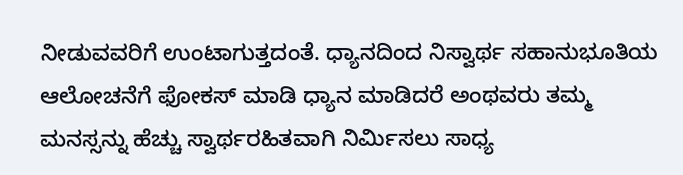ನೀಡುವವರಿಗೆ ಉಂಟಾಗುತ್ತದಂತೆ. ಧ್ಯಾನದಿಂದ ನಿಸ್ವಾರ್ಥ ಸಹಾನುಭೂತಿಯ ಆಲೋಚನೆಗೆ ಫೋಕಸ್ ಮಾಡಿ ಧ್ಯಾನ ಮಾಡಿದರೆ ಅಂಥವರು ತಮ್ಮ ಮನಸ್ಸನ್ನು ಹೆಚ್ಚು ಸ್ವಾರ್ಥರಹಿತವಾಗಿ ನಿರ್ಮಿಸಲು ಸಾಧ್ಯ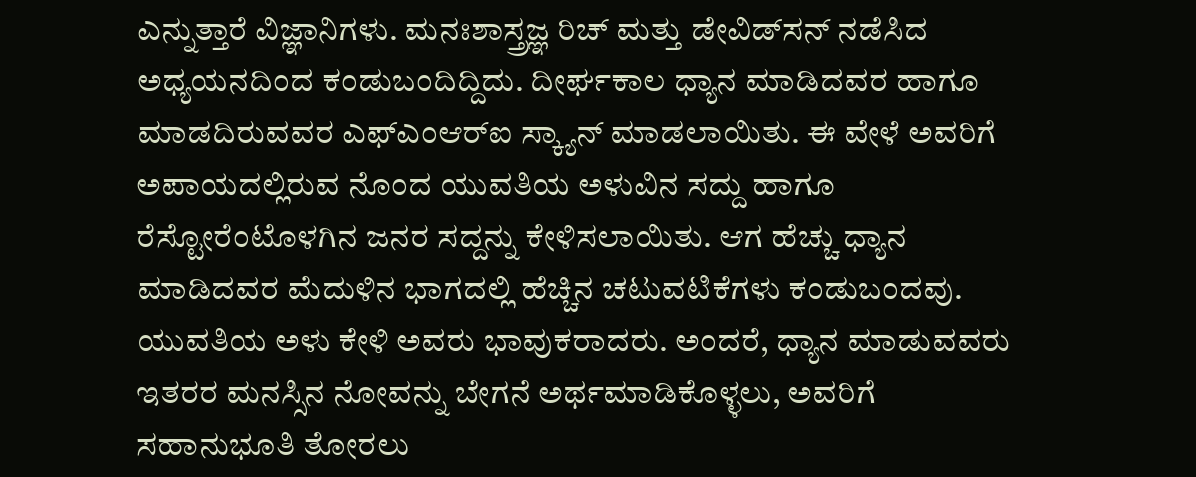ಎನ್ನುತ್ತಾರೆ ವಿಜ್ಞಾನಿಗಳು. ಮನಃಶಾಸ್ತ್ರಜ್ಞ ರಿಚ್ ಮತ್ತು ಡೇವಿಡ್‌ಸನ್ ನಡೆಸಿದ ಅಧ್ಯಯನದಿಂದ ಕಂಡುಬಂದಿದ್ದಿದು. ದೀರ್ಘಕಾಲ ಧ್ಯಾನ ಮಾಡಿದವರ ಹಾಗೂ ಮಾಡದಿರುವವರ ಎಫ್‌ಎಂಆರ್‌ಐ ಸ್ಕ್ಯಾನ್ ಮಾಡಲಾಯಿತು. ಈ ವೇಳೆ ಅವರಿಗೆ ಅಪಾಯದಲ್ಲಿರುವ ನೊಂದ ಯುವತಿಯ ಅಳುವಿನ ಸದ್ದು ಹಾಗೂ ರೆಸ್ಟೋರೆಂಟೊಳಗಿನ ಜನರ ಸದ್ದನ್ನು ಕೇಳಿಸಲಾಯಿತು. ಆಗ ಹೆಚ್ಚು ಧ್ಯಾನ ಮಾಡಿದವರ ಮೆದುಳಿನ ಭಾಗದಲ್ಲಿ ಹೆಚ್ಚಿನ ಚಟುವಟಿಕೆಗಳು ಕಂಡುಬಂದವು. ಯುವತಿಯ ಅಳು ಕೇಳಿ ಅವರು ಭಾವುಕರಾದರು. ಅಂದರೆ, ಧ್ಯಾನ ಮಾಡುವವರು ಇತರರ ಮನಸ್ಸಿನ ನೋವನ್ನು ಬೇಗನೆ ಅರ್ಥಮಾಡಿಕೊಳ್ಳಲು, ಅವರಿಗೆ ಸಹಾನುಭೂತಿ ತೋರಲು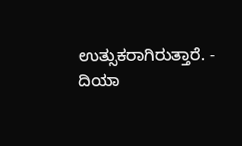ಉತ್ಸುಕರಾಗಿರುತ್ತಾರೆ. - ದಿಯಾ